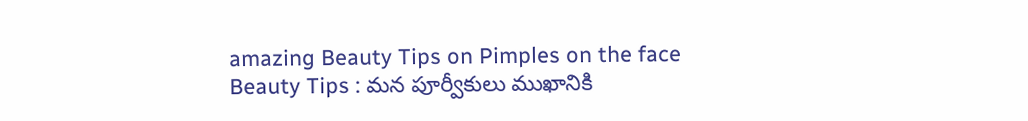amazing Beauty Tips on Pimples on the face
Beauty Tips : మన పూర్వీకులు ముఖానికి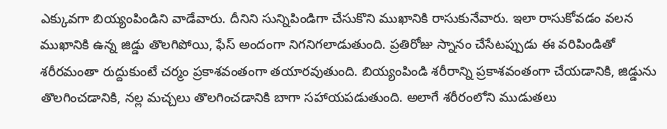ఎక్కువగా బియ్యంపిండిని వాడేవారు. దీనిని సున్నిపిండిగా చేసుకొని ముఖానికి రాసుకునేవారు. ఇలా రాసుకోవడం వలన ముఖానికి ఉన్న జిడ్డు తొలగిపోయి, ఫేస్ అందంగా నిగనిగలాడుతుంది. ప్రతిరోజు స్నానం చేసేటప్పుడు ఈ వరిపిండితో శరీరమంతా రుద్దుకుంటే చర్మం ప్రకాశవంతంగా తయారవుతుంది. బియ్యంపిండి శరీరాన్ని ప్రకాశవంతంగా చేయడానికి, జిడ్డును తొలగించడానికి, నల్ల మచ్చలు తొలగించడానికి బాగా సహాయపడుతుంది. అలాగే శరీరంలోని ముడుతలు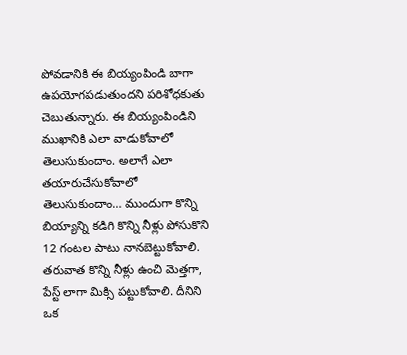పోవడానికి ఈ బియ్యంపిండి బాగా ఉపయోగపడుతుందని పరిశోధకుతు చెబుతున్నారు. ఈ బియ్యంపిండిని ముఖానికి ఎలా వాడుకోవాలో తెలుసుకుందాం. అలాగే ఎలా తయారుచేసుకోవాలో తెలుసుకుందాం… ముందుగా కొన్ని బియ్యాన్ని కడిగి కొన్ని నీళ్లు పోసుకొని 12 గంటల పాటు నానబెట్టుకోవాలి.
తరువాత కొన్ని నీళ్లు ఉంచి మెత్తగా, పేస్ట్ లాగా మిక్సి పట్టుకోవాలి. దీనిని ఒక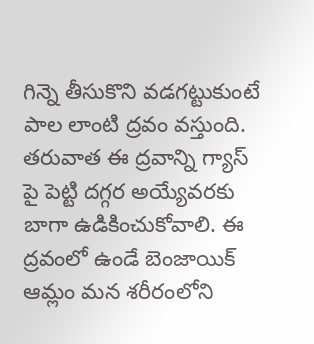గిన్నె తీసుకొని వడగట్టుకుంటే పాల లాంటి ద్రవం వస్తుంది. తరువాత ఈ ద్రవాన్ని గ్యాస్ పై పెట్టి దగ్గర అయ్యేవరకు బాగా ఉడికించుకోవాలి. ఈ ద్రవంలో ఉండే బెంజాయిక్ ఆమ్లం మన శరీరంలోని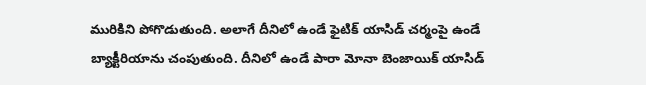మురికిని పోగొడుతుంది. అలాగే దీనిలో ఉండే ఫైటిక్ యాసిడ్ చర్మంపై ఉండే బ్యాక్టీరియాను చంపుతుంది. దీనిలో ఉండే పారా మోనా బెంజాయిక్ యాసిడ్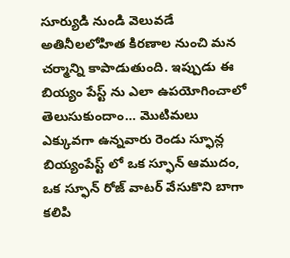సూర్యుడి నుండి వెలువడే అతినీలలోహిత కిరణాల నుంచి మన చర్మాన్ని కాపాడుతుంది. ఇప్పుడు ఈ బియ్యం పేస్ట్ ను ఎలా ఉపయోగించాలో తెలుసుకుందాం… మొటిమలు ఎక్కువగా ఉన్నవారు రెండు స్ఫూన్ల బియ్యంపేస్ట్ లో ఒక స్ఫూన్ ఆముదం, ఒక స్ఫూన్ రోజ్ వాటర్ వేసుకొని బాగా కలిపి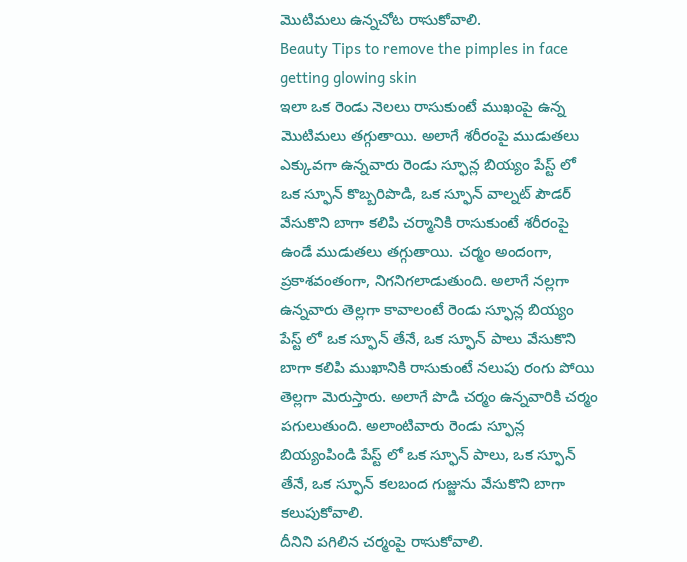మొటిమలు ఉన్నచోట రాసుకోవాలి.
Beauty Tips to remove the pimples in face getting glowing skin
ఇలా ఒక రెండు నెలలు రాసుకుంటే ముఖంపై ఉన్న మొటిమలు తగ్గుతాయి. అలాగే శరీరంపై ముడుతలు ఎక్కువగా ఉన్నవారు రెండు స్ఫూన్ల బియ్యం పేస్ట్ లో ఒక స్ఫూన్ కొబ్బరిపొడి, ఒక స్ఫూన్ వాల్నట్ పౌడర్ వేసుకొని బాగా కలిపి చర్మానికి రాసుకుంటే శరీరంపై ఉండే ముడుతలు తగ్గుతాయి. చర్మం అందంగా, ప్రకాశవంతంగా, నిగనిగలాడుతుంది. అలాగే నల్లగా ఉన్నవారు తెల్లగా కావాలంటే రెండు స్ఫూన్ల బియ్యం పేస్ట్ లో ఒక స్ఫూన్ తేనే, ఒక స్ఫూన్ పాలు వేసుకొని బాగా కలిపి ముఖానికి రాసుకుంటే నలుపు రంగు పోయి తెల్లగా మెరుస్తారు. అలాగే పొడి చర్మం ఉన్నవారికి చర్మం పగులుతుంది. అలాంటివారు రెండు స్ఫూన్ల బియ్యంపిండి పేస్ట్ లో ఒక స్ఫూన్ పాలు, ఒక స్ఫూన్ తేనే, ఒక స్ఫూన్ కలబంద గుజ్జును వేసుకొని బాగా కలుపుకోవాలి.
దీనిని పగిలిన చర్మంపై రాసుకోవాలి.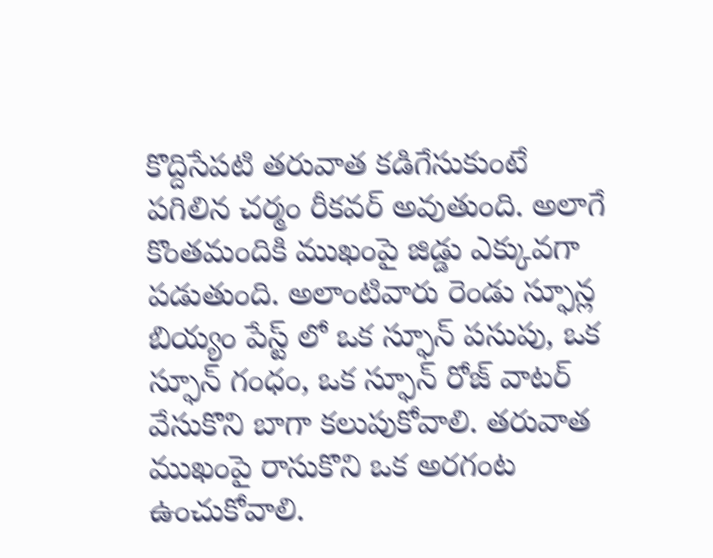కొద్దిసేపటి తరువాత కడిగేసుకుంటే పగిలిన చర్మం రీకవర్ అవుతుంది. అలాగే కొంతమందికి ముఖంపై జిడ్డు ఎక్కువగా పడుతుంది. అలాంటివారు రెండు స్ఫూన్ల బియ్యం పేస్ట్ లో ఒక స్ఫూన్ పసుపు, ఒక స్ఫూన్ గంధం, ఒక స్ఫూన్ రోజ్ వాటర్ వేసుకొని బాగా కలుపుకోవాలి. తరువాత ముఖంపై రాసుకొని ఒక అరగంట ఉంచుకోవాలి.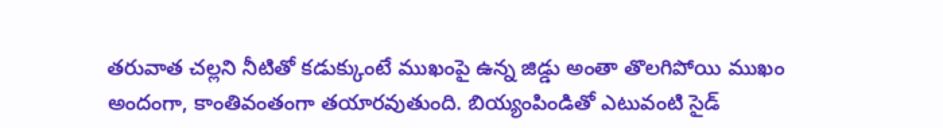తరువాత చల్లని నీటితో కడుక్కుంటే ముఖంపై ఉన్న జిడ్డు అంతా తొలగిపోయి ముఖం అందంగా, కాంతివంతంగా తయారవుతుంది. బియ్యంపిండితో ఎటువంటి సైడ్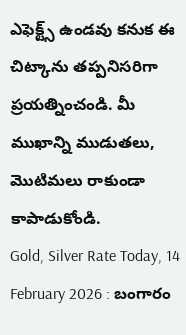ఎఫెక్ట్స్ ఉండవు కనుక ఈ చిట్కాను తప్పనిసరిగా ప్రయత్నించండి. మీ ముఖాన్ని ముడుతలు, మొటిమలు రాకుండా కాపాడుకోండి.
Gold, Silver Rate Today, 14 February 2026 : బంగారం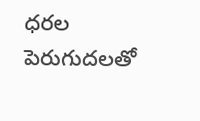ధరల పెరుగుదలతో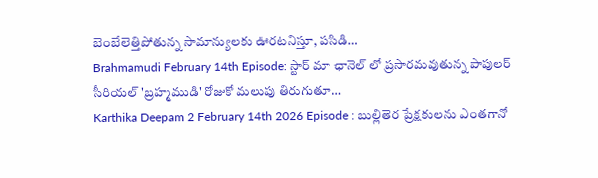బెంబేలెత్తిపోతున్న సామాన్యులకు ఊరటనిస్తూ, పసిడి…
Brahmamudi February 14th Episode: స్టార్ మా ఛానెల్ లో ప్రసారమవుతున్న పాపులర్ సీరియల్ 'బ్రహ్మముడి' రోజుకో మలుపు తిరుగుతూ…
Karthika Deepam 2 February 14th 2026 Episode : బుల్లితెర ప్రేక్షకులను ఎంతగానో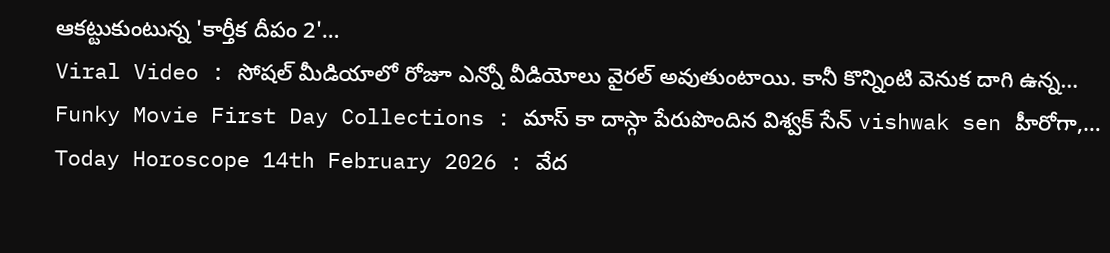ఆకట్టుకుంటున్న 'కార్తీక దీపం 2'…
Viral Video : సోషల్ మీడియాలో రోజూ ఎన్నో వీడియోలు వైరల్ అవుతుంటాయి. కానీ కొన్నింటి వెనుక దాగి ఉన్న…
Funky Movie First Day Collections : మాస్ కా దాస్గా పేరుపొందిన విశ్వక్ సేన్ vishwak sen హీరోగా,…
Today Horoscope 14th February 2026 : వేద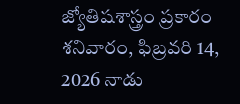జ్యోతిషశాస్త్రం ప్రకారం శనివారం, ఫిబ్రవరి 14, 2026 నాడు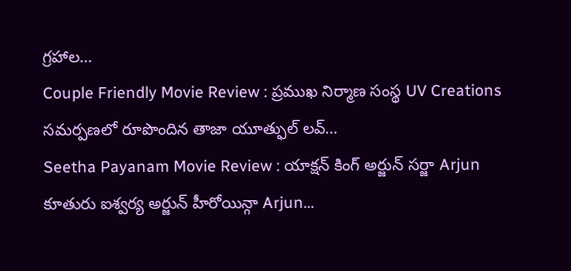గ్రహాల…
Couple Friendly Movie Review : ప్రముఖ నిర్మాణ సంస్థ UV Creations సమర్పణలో రూపొందిన తాజా యూత్ఫుల్ లవ్…
Seetha Payanam Movie Review : యాక్షన్ కింగ్ అర్జున్ సర్జా Arjun కూతురు ఐశ్వర్య అర్జున్ హీరోయిన్గా Arjun…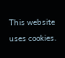This website uses cookies.